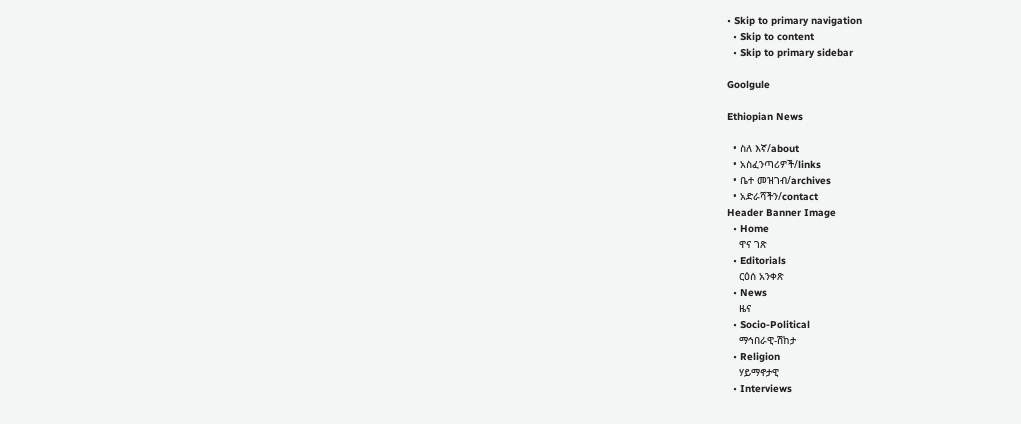• Skip to primary navigation
  • Skip to content
  • Skip to primary sidebar

Goolgule

Ethiopian News

  • ስለ እኛ/about
  • አስፈንጣሪዎች/links
  • ቤተ መዝገብ/archives
  • አድራሻችን/contact
Header Banner Image
  • Home
    ዋና ገጽ
  • Editorials
    ርዕሰ አንቀጽ
  • News
    ዜና
  • Socio-Political
    ማኅበራዊ-ሽከታ
  • Religion
    ሃይማኖታዊ
  • Interviews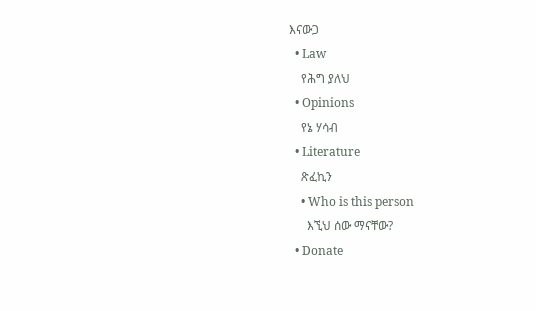እናውጋ
  • Law
    የሕግ ያለህ
  • Opinions
    የኔ ሃሳብ
  • Literature
    ጽፈኪን
    • Who is this person
      እኚህ ሰው ማናቸው?
  • Donate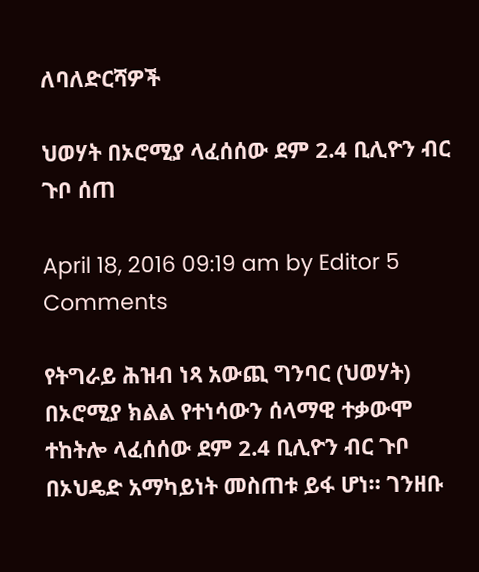ለባለድርሻዎች

ህወሃት በኦሮሚያ ላፈሰሰው ደም 2.4 ቢሊዮን ብር ጉቦ ሰጠ

April 18, 2016 09:19 am by Editor 5 Comments

የትግራይ ሕዝብ ነጻ አውጪ ግንባር (ህወሃት) በኦሮሚያ ክልል የተነሳውን ሰላማዊ ተቃውሞ ተከትሎ ላፈሰሰው ደም 2.4 ቢሊዮን ብር ጉቦ በኦህዴድ አማካይነት መስጠቱ ይፋ ሆነ። ገንዘቡ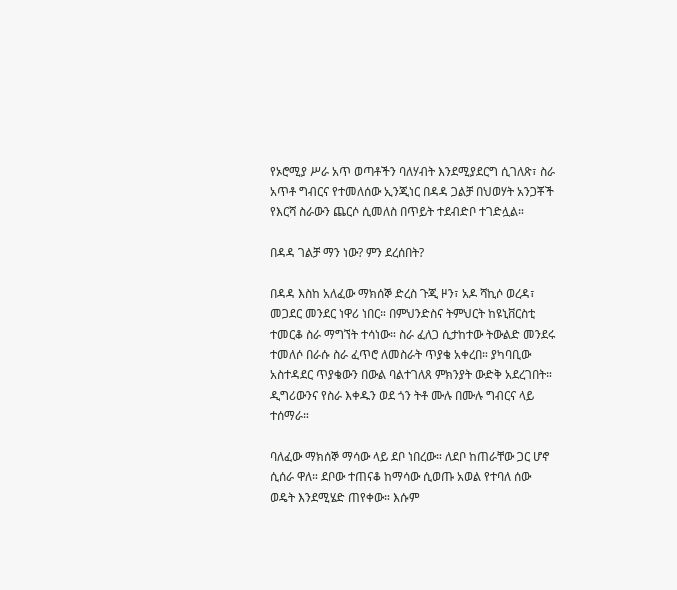የኦሮሚያ ሥራ አጥ ወጣቶችን ባለሃብት እንደሚያደርግ ሲገለጽ፣ ስራ አጥቶ ግብርና የተመለሰው ኢንጂነር በዳዳ ጋልቻ በህወሃት አንጋቾች የእርሻ ስራውን ጨርሶ ሲመለስ በጥይት ተደብድቦ ተገድሏል።

በዳዳ ገልቻ ማን ነው? ምን ደረሰበት?

በዳዳ እስከ አለፈው ማክሰኞ ድረስ ጉጂ ዞን፣ አዶ ሻኪሶ ወረዳ፣ መጋደር መንደር ነዋሪ ነበር። በምህንድስና ትምህርት ከዩኒቨርስቲ ተመርቆ ስራ ማግኘት ተሳነው። ስራ ፈለጋ ሲታከተው ትውልድ መንደሩ ተመለሶ በራሱ ስራ ፈጥሮ ለመስራት ጥያቄ አቀረበ። ያካባቢው አስተዳደር ጥያቄውን በውል ባልተገለጸ ምክንያት ውድቅ አደረገበት። ዲግሪውንና የስራ እቀዱን ወደ ጎን ትቶ ሙሉ በሙሉ ግብርና ላይ ተሰማራ።

ባለፈው ማክሰኞ ማሳው ላይ ደቦ ነበረው። ለደቦ ከጠራቸው ጋር ሆኖ ሲሰራ ዋለ። ደቦው ተጠናቆ ከማሳው ሲወጡ አወል የተባለ ሰው ወዴት እንደሚሄድ ጠየቀው። እሱም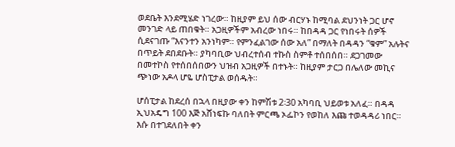ወደቤት እንደሚሄድ ነገረው። ከዚያም ይህ ሰው ብርሃኑ ከሚባል ደህንነት ጋር ሆኖ መንገድ ላይ ጠበቁት። አጋዚዎችም አብረው ነበሩ። ከበዳዳ ጋር የነበሩት ሰዎች ሲደናገጡ “እናንተን አንነካም። የምንፈልገው ሰው አለ” በማለት በዳዳን “ቁም” አሉትና በጥይት ደበደቡት። ያካባቢው ህብረተሰብ ተኩስ ስምቶ ተሰበሰበ። ደጋገመው በመተኮስ የተሰበሰበውን ህዝብ አጋዚዎች በተኑት። ከዚያም ታርጋ በሌለው መኪና ጭነው አዶላ ሆዬ ሆስፒታል ወሰዱት።

ሆሰፒታል ከደረሰ በኋላ በዚያው ቀን ከምሽቱ 2፡30 አካባቢ ህይወቱ አለፈ። በዳዳ ኢህአዴግ 100 እጅ አሸነፍኩ ባለበት ምርጫ ኦፌኮን የወከለ እጩ ተወዳዳሪ ነበር። እሱ በተገደለበት ቀን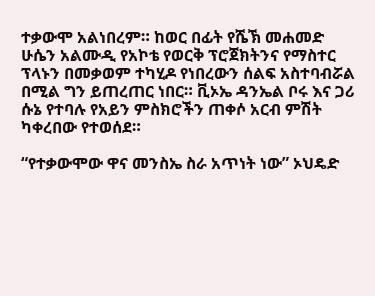ተቃውሞ አልነበረም። ከወር በፊት የሼኽ መሐመድ ሁሴን አልሙዲ የአኮቴ የወርቅ ፕሮጀክትንና የማስተር ፕላኑን በመቃወም ተካሂዶ የነበረውን ሰልፍ አስተባብሯል በሚል ግን ይጠረጠር ነበር። ቪኦኤ ዳንኤል ቦሩ እና ጋሪ ሱኔ የተባሉ የአይን ምስክሮችን ጠቀሶ አርብ ምሽት ካቀረበው የተወሰደ።

“የተቃውሞው ዋና መንስኤ ስራ አጥነት ነው” ኦህዴድ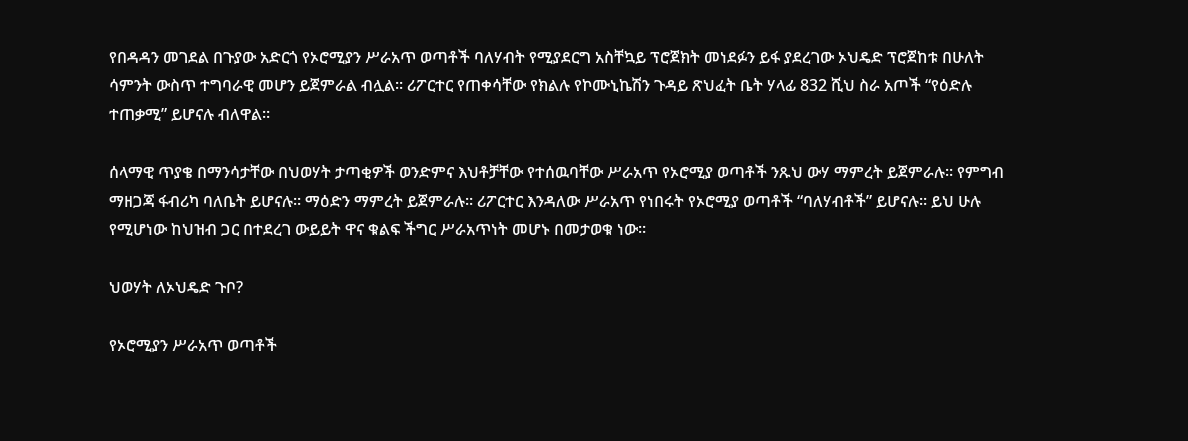የበዳዳን መገደል በጉያው አድርጎ የኦሮሚያን ሥራአጥ ወጣቶች ባለሃብት የሚያደርግ አስቸኳይ ፕሮጀክት መነደፉን ይፋ ያደረገው ኦህዴድ ፕሮጀከቱ በሁለት ሳምንት ውስጥ ተግባራዊ መሆን ይጀምራል ብሏል። ሪፖርተር የጠቀሳቸው የክልሉ የኮሙኒኬሽን ጉዳይ ጽህፈት ቤት ሃላፊ 832 ሺህ ስራ አጦች “የዕድሉ ተጠቃሚ” ይሆናሉ ብለዋል።

ሰላማዊ ጥያቄ በማንሳታቸው በህወሃት ታጣቂዎች ወንድምና እህቶቻቸው የተሰዉባቸው ሥራአጥ የኦሮሚያ ወጣቶች ንጹህ ውሃ ማምረት ይጀምራሉ። የምግብ ማዘጋጃ ፋብሪካ ባለቤት ይሆናሉ። ማዕድን ማምረት ይጀምራሉ። ሪፖርተር እንዳለው ሥራአጥ የነበሩት የኦሮሚያ ወጣቶች “ባለሃብቶች” ይሆናሉ። ይህ ሁሉ የሚሆነው ከህዝብ ጋር በተደረገ ውይይት ዋና ቁልፍ ችግር ሥራአጥነት መሆኑ በመታወቁ ነው።

ህወሃት ለኦህዴድ ጉቦ?

የኦሮሚያን ሥራአጥ ወጣቶች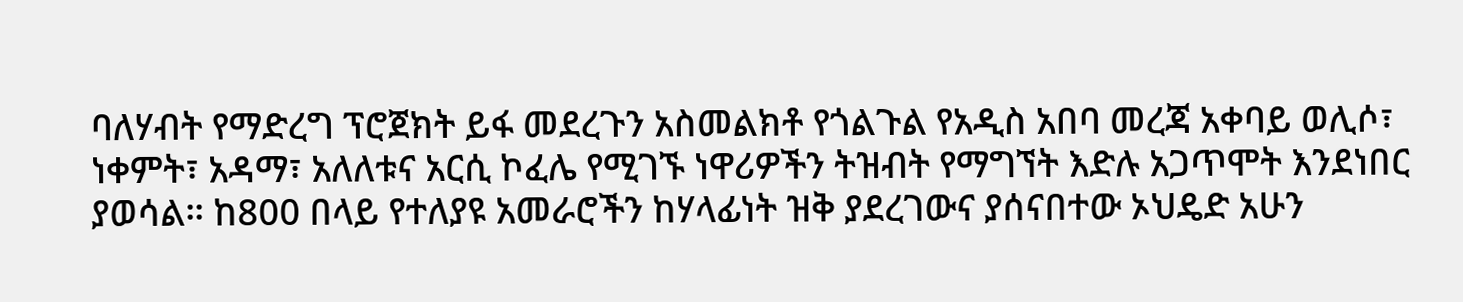ባለሃብት የማድረግ ፕሮጀክት ይፋ መደረጉን አስመልክቶ የጎልጉል የአዲስ አበባ መረጃ አቀባይ ወሊሶ፣ ነቀምት፣ አዳማ፣ አለለቱና አርሲ ኮፈሌ የሚገኙ ነዋሪዎችን ትዝብት የማግኘት እድሉ አጋጥሞት እንደነበር ያወሳል። ከ800 በላይ የተለያዩ አመራሮችን ከሃላፊነት ዝቅ ያደረገውና ያሰናበተው ኦህዴድ አሁን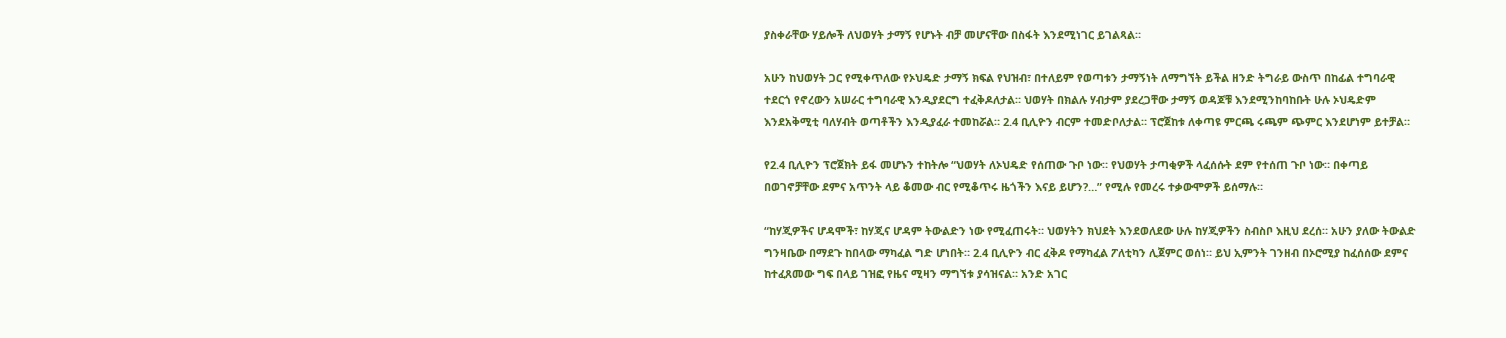ያስቀራቸው ሃይሎች ለህወሃት ታማኝ የሆኑት ብቻ መሆናቸው በስፋት እንደሚነገር ይገልጻል።

አሁን ከህወሃት ጋር የሚቀጥለው የኦህዴድ ታማኝ ክፍል የህዝብ፣ በተለይም የወጣቱን ታማኝነት ለማግኘት ይችል ዘንድ ትግራይ ውስጥ በከፊል ተግባራዊ ተደርጎ የኖረውን አሠራር ተግባራዊ እንዲያደርግ ተፈቅዶለታል። ህወሃት በክልሉ ሃብታም ያደረጋቸው ታማኝ ወዳጆቹ እንደሚንከባከቡት ሁሉ ኦህዴድም እንደአቅሚቲ ባለሃብት ወጣቶችን እንዲያፈራ ተመከሯል። 2.4 ቢሊዮን ብርም ተመድቦለታል። ፕሮጀከቱ ለቀጣዩ ምርጫ ሩጫም ጭምር እንደሆነም ይተቻል።

የ2.4 ቢሊዮን ፕሮጀክት ይፋ መሆኑን ተከትሎ “ህወሃት ለኦህዴድ የሰጠው ጉቦ ነው። የህወሃት ታጣቂዎች ላፈሰሱት ደም የተሰጠ ጉቦ ነው። በቀጣይ በወገኖቻቸው ደምና አጥንት ላይ ቆመው ብር የሚቆጥሩ ዜጎችን እናይ ይሆን?…” የሚሉ የመረሩ ተቃውሞዎች ይሰማሉ።

“ከሃጂዎችና ሆዳሞች፣ ከሃጂና ሆዳም ትውልድን ነው የሚፈጠሩት። ህወሃትን ክህደት እንደወለደው ሁሉ ከሃጂዎችን ስብስቦ እዚህ ደረሰ። አሁን ያለው ትውልድ ግንዛቤው በማደጉ ከበላው ማካፈል ግድ ሆነበት። 2.4 ቢሊዮን ብር ፈቅዶ የማካፈል ፖለቲካን ሊጀምር ወሰነ። ይህ ኢምንት ገንዘብ በኦሮሚያ ከፈሰሰው ደምና ከተፈጸመው ግፍ በላይ ገዝፎ የዜና ሚዛን ማግኘቱ ያሳዝናል። አንድ አገር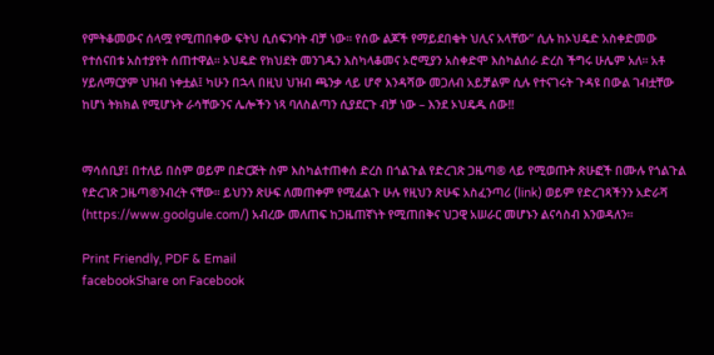የምትቆመውና ሰላሟ የሚጠበቀው ፍትህ ሲሰፍንባት ብቻ ነው። የሰው ልጆች የማይደበቁት ህሊና አላቸው” ሲሉ ከኦህዴድ አስቀድመው የተሰናበቱ አስተያየት ሰጠተዋል። ኦህዴድ የክህደት መንገዱን እስካላቆመና ኦሮሚያን አስቀድሞ እስካልሰራ ድረስ ችግሩ ሁሌም አለ። አቶ ሃይለማርያም ህዝብ ነቀቷል፤ ካሁን በኋላ በዚህ ህዝብ ጫንቃ ላይ ሆኖ እንዳሻው መጋለብ አይቻልም ሲሉ የተናገሩት ጉዳዩ በውል ገብቷቸው ከሆነ ትክክል የሚሆኑት ራሳቸውንና ሌሎችን ነጻ ባለስልጣን ሲያደርጉ ብቻ ነው – እንደ ኦህዴዱ ሰው!!


ማሳሰቢያ፤ በተለይ በስም ወይም በድርጅት ስም እስካልተጠቀሰ ድረስ በጎልጉል የድረገጽ ጋዜጣ® ላይ የሚወጡት ጽሁፎች በሙሉ የጎልጉል የድረገጽ ጋዜጣ®ንብረት ናቸው፡፡ ይህንን ጽሁፍ ለመጠቀም የሚፈልጉ ሁሉ የዚህን ጽሁፍ አስፈንጣሪ (link) ወይም የድረገጻችንን አድራሻ (https://www.goolgule.com/) አብረው መለጠፍ ከጋዜጠኛነት የሚጠበቅና ህጋዊ አሠራር መሆኑን ልናሳስብ እንወዳለን፡፡

Print Friendly, PDF & Email
facebookShare on Facebook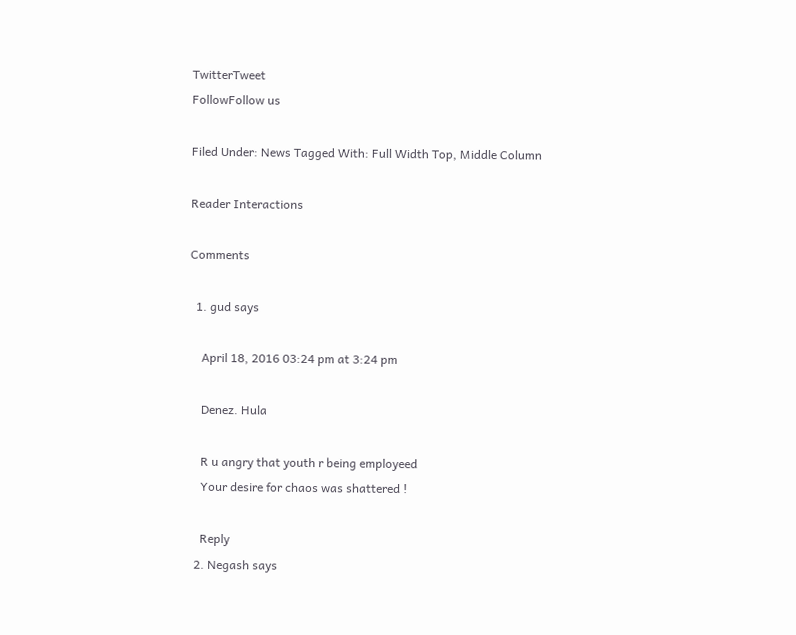TwitterTweet
FollowFollow us

Filed Under: News Tagged With: Full Width Top, Middle Column

Reader Interactions

Comments

  1. gud says

    April 18, 2016 03:24 pm at 3:24 pm

    Denez. Hula

    R u angry that youth r being employeed
    Your desire for chaos was shattered !

    Reply
  2. Negash says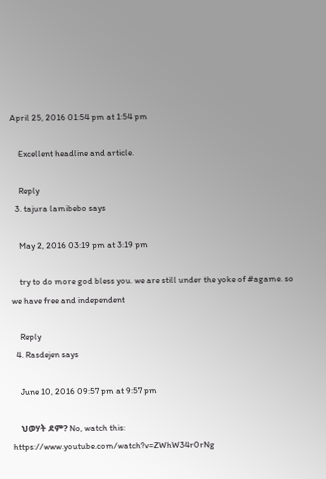April 25, 2016 01:54 pm at 1:54 pm

    Excellent headline and article.

    Reply
  3. tajura lamibebo says

    May 2, 2016 03:19 pm at 3:19 pm

    try to do more god bless you. we are still under the yoke of #agame. so we have free and independent

    Reply
  4. Rasdejen says

    June 10, 2016 09:57 pm at 9:57 pm

    ህወሃት ደም? No, watch this: https://www.youtube.com/watch?v=ZWhW34r0rNg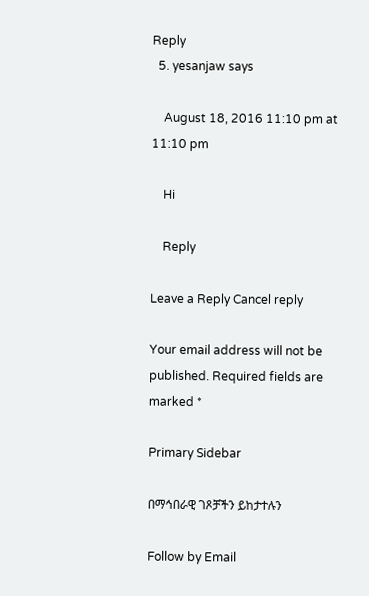Reply
  5. yesanjaw says

    August 18, 2016 11:10 pm at 11:10 pm

    Hi

    Reply

Leave a Reply Cancel reply

Your email address will not be published. Required fields are marked *

Primary Sidebar

በማኅበራዊ ገጾቻችን ይከታተሉን

Follow by Email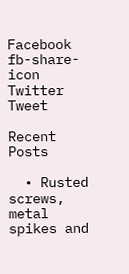Facebook
fb-share-icon
Twitter
Tweet

Recent Posts

  • Rusted screws, metal spikes and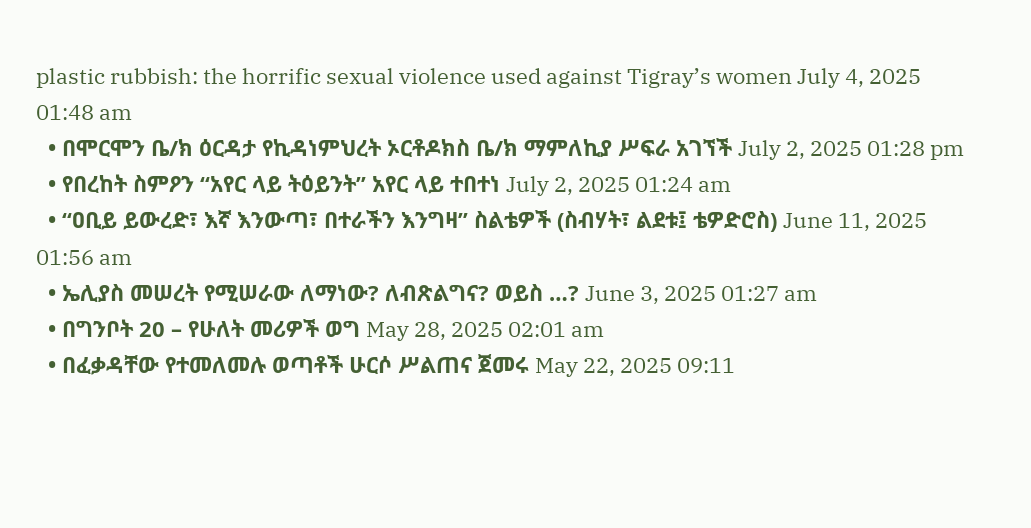plastic rubbish: the horrific sexual violence used against Tigray’s women July 4, 2025 01:48 am
  • በሞርሞን ቤ/ክ ዕርዳታ የኪዳነምህረት ኦርቶዶክስ ቤ/ክ ማምለኪያ ሥፍራ አገኘች July 2, 2025 01:28 pm
  • የበረከት ስምዖን “አየር ላይ ትዕይንት” አየር ላይ ተበተነ July 2, 2025 01:24 am
  • “ዐቢይ ይውረድ፣ እኛ እንውጣ፣ በተራችን እንግዛ” ስልቴዎች (ስብሃት፣ ልደቱ፤ ቴዎድሮስ) June 11, 2025 01:56 am
  • ኤሊያስ መሠረት የሚሠራው ለማነው? ለብጽልግና? ወይስ …? June 3, 2025 01:27 am
  • በግንቦት 20 – የሁለት መሪዎች ወግ May 28, 2025 02:01 am
  • በፈቃዳቸው የተመለመሉ ወጣቶች ሁርሶ ሥልጠና ጀመሩ May 22, 2025 09:11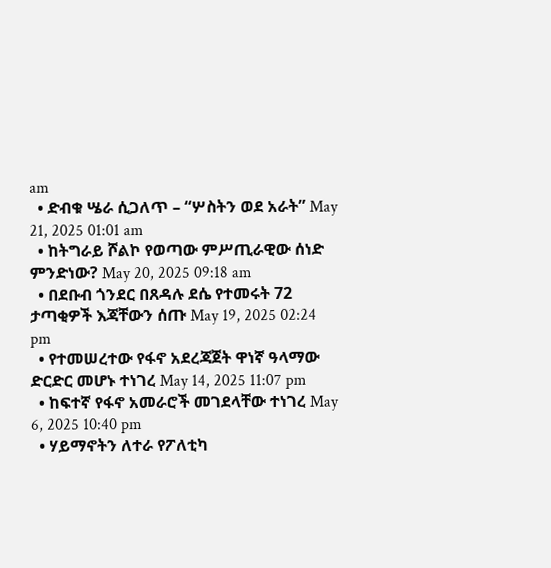am
  • ድብቁ ሤራ ሲጋለጥ – “ሦስትን ወደ አራት” May 21, 2025 01:01 am
  • ከትግራይ ሾልኮ የወጣው ምሥጢራዊው ሰነድ ምንድነው? May 20, 2025 09:18 am
  • በደቡብ ጎንደር በጸዳሉ ደሴ የተመሩት 72 ታጣቂዎች እጃቸውን ሰጡ May 19, 2025 02:24 pm
  • የተመሠረተው የፋኖ አደረጃጀት ዋነኛ ዓላማው ድርድር መሆኑ ተነገረ May 14, 2025 11:07 pm
  • ከፍተኛ የፋኖ አመራሮች መገደላቸው ተነገረ May 6, 2025 10:40 pm
  • ሃይማኖትን ለተራ የፖለቲካ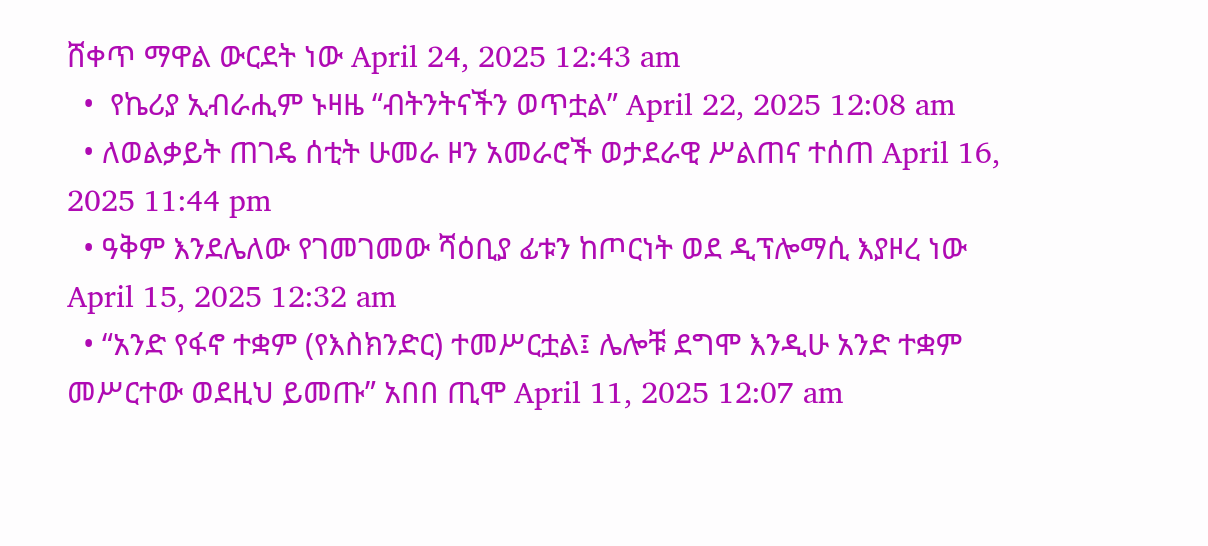ሸቀጥ ማዋል ውርደት ነው April 24, 2025 12:43 am
  •  የኬሪያ ኢብራሒም ኑዛዜ “ብትንትናችን ወጥቷል” April 22, 2025 12:08 am
  • ለወልቃይት ጠገዴ ሰቲት ሁመራ ዞን አመራሮች ወታደራዊ ሥልጠና ተሰጠ April 16, 2025 11:44 pm
  • ዓቅም እንደሌለው የገመገመው ሻዕቢያ ፊቱን ከጦርነት ወደ ዲፕሎማሲ እያዞረ ነው   April 15, 2025 12:32 am
  • “አንድ የፋኖ ተቋም (የእስክንድር) ተመሥርቷል፤ ሌሎቹ ደግሞ እንዲሁ አንድ ተቋም መሥርተው ወደዚህ ይመጡ” አበበ ጢሞ April 11, 2025 12:07 am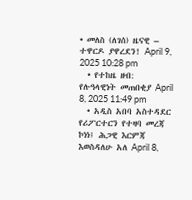• መለስ (ለገሰ) ዜናዊ – ተዋርዶ ያዋረደን! April 9, 2025 10:28 pm
  • የተከዜ ዘብ: የሉዓላዊነት መጠበቂያ April 8, 2025 11:49 pm
  • አዲስ አበባ አስተዳደር የሪፖርተርን የተዛባ መረጃ ኮነነ፤ ሕጋዊ እርምጃ እወስዳለሁ አለ April 8,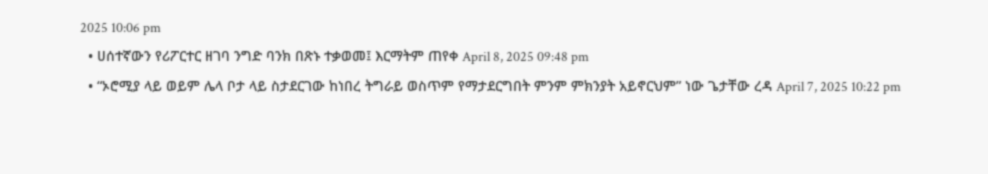2025 10:06 pm
  • ሀሰተኛውን የሪፖርተር ዘገባ ንግድ ባንክ በጽኑ ተቃወመ፤ እርማትም ጠየቀ April 8, 2025 09:48 pm
  • “ኦሮሚያ ላይ ወይም ሌላ ቦታ ላይ ስታደርገው ከነበረ ትግራይ ወስጥም የማታደርግበት ምንም ምክንያት አይኖርህም” ነው ጌታቸው ረዳ April 7, 2025 10:22 pm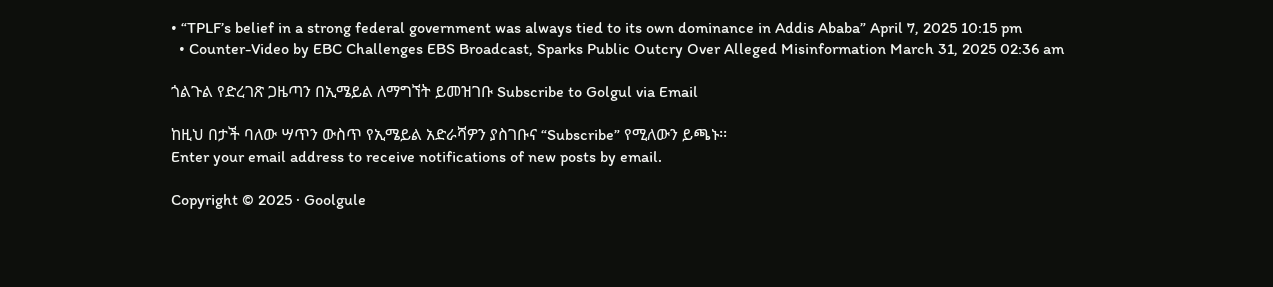• “TPLF’s belief in a strong federal government was always tied to its own dominance in Addis Ababa” April 7, 2025 10:15 pm
  • Counter-Video by EBC Challenges EBS Broadcast, Sparks Public Outcry Over Alleged Misinformation March 31, 2025 02:36 am

ጎልጉል የድረገጽ ጋዜጣን በኢሜይል ለማግኘት ይመዝገቡ Subscribe to Golgul via Email

ከዚህ በታች ባለው ሣጥን ውስጥ የኢሜይል አድራሻዎን ያስገቡና “Subscribe” የሚለውን ይጫኑ፡፡
Enter your email address to receive notifications of new posts by email.

Copyright © 2025 · Goolgule